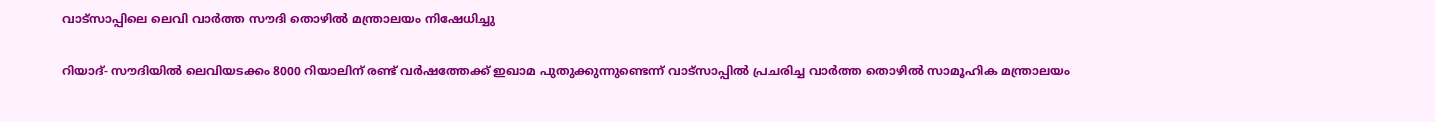വാട്‌സാപ്പിലെ ലെവി വാര്‍ത്ത സൗദി തൊഴില്‍ മന്ത്രാലയം നിഷേധിച്ചു

റിയാദ്- സൗദിയില്‍ ലെവിയടക്കം 8000 റിയാലിന് രണ്ട് വര്‍ഷത്തേക്ക് ഇഖാമ പുതുക്കുന്നുണ്ടെന്ന് വാട്‌സാപ്പില്‍ പ്രചരിച്ച വാര്‍ത്ത തൊഴില്‍ സാമൂഹിക മന്ത്രാലയം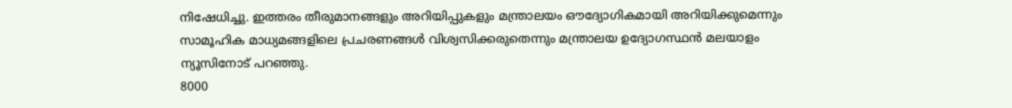നിഷേധിച്ചു. ഇത്തരം തീരുമാനങ്ങളും അറിയിപ്പുകളും മന്ത്രാലയം ഔദ്യോഗികമായി അറിയിക്കുമെന്നും സാമൂഹിക മാധ്യമങ്ങളിലെ പ്രചരണങ്ങള്‍ വിശ്വസിക്കരുതെന്നും മന്ത്രാലയ ഉദ്യോഗസ്ഥന്‍ മലയാളം ന്യൂസിനോട് പറഞ്ഞു.
8000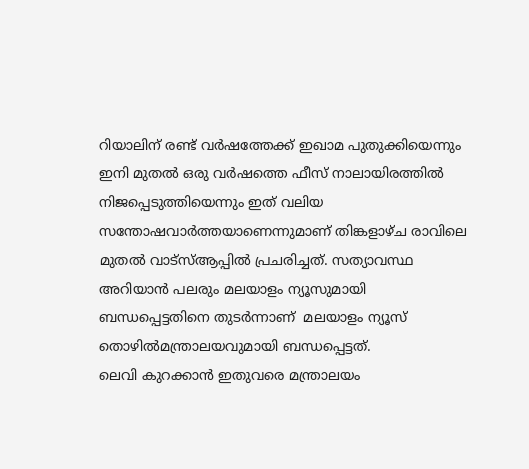റിയാലിന് രണ്ട് വര്‍ഷത്തേക്ക് ഇഖാമ പുതുക്കിയെന്നും ഇനി മുതല്‍ ഒരു വര്‍ഷത്തെ ഫീസ് നാലായിരത്തില്‍ നിജപ്പെടുത്തിയെന്നും ഇത് വലിയ സന്തോഷവാര്‍ത്തയാണെന്നുമാണ് തിങ്കളാഴ്ച രാവിലെ മുതല്‍ വാട്‌സ്ആപ്പില്‍ പ്രചരിച്ചത്. സത്യാവസ്ഥ അറിയാന്‍ പലരും മലയാളം ന്യൂസുമായി ബന്ധപ്പെട്ടതിനെ തുടര്‍ന്നാണ്  മലയാളം ന്യൂസ് തൊഴില്‍മന്ത്രാലയവുമായി ബന്ധപ്പെട്ടത്.
ലെവി കുറക്കാന്‍ ഇതുവരെ മന്ത്രാലയം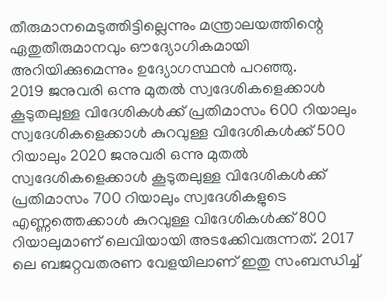തീരുമാനമെടുത്തിട്ടില്ലെന്നും മന്ത്രാലയത്തിന്റെ ഏതുതീരുമാനവും ഔദ്യോഗികമായി അറിയിക്കുമെന്നും ഉദ്യോഗസ്ഥന്‍ പറഞ്ഞു.
2019 ജനുവരി ഒന്നു മുതല്‍ സ്വദേശികളെക്കാള്‍ കൂടുതലുള്ള വിദേശികള്‍ക്ക് പ്രതിമാസം 600 റിയാലും സ്വദേശികളെക്കാള്‍ കുറവുള്ള വിദേശികള്‍ക്ക് 500 റിയാലും 2020 ജനുവരി ഒന്നു മുതല്‍ സ്വദേശികളെക്കാള്‍ കൂടുതലുള്ള വിദേശികള്‍ക്ക് പ്രതിമാസം 700 റിയാലും സ്വദേശികളുടെ എണ്ണത്തെക്കാള്‍ കുറവുള്ള വിദേശികള്‍ക്ക് 800 റിയാലുമാണ് ലെവിയായി അടക്കേിവരുന്നത്. 2017 ലെ ബജറ്റവതരണ വേളയിലാണ് ഇതു സംബന്ധിച്ച്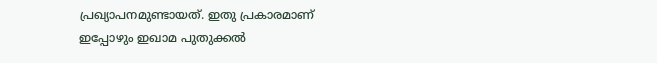പ്രഖ്യാപനമുണ്ടായത്. ഇതു പ്രകാരമാണ് ഇപ്പോഴും ഇഖാമ പുതുക്കല്‍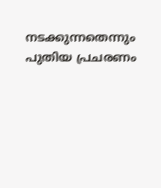നടക്കുന്നതെന്നും പുതിയ പ്രചരണം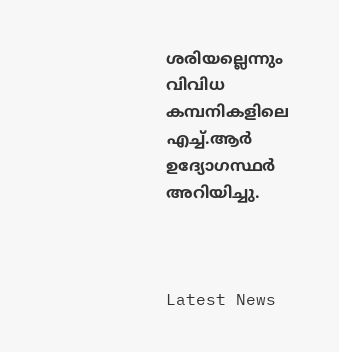ശരിയല്ലെന്നും വിവിധ കമ്പനികളിലെ എച്ച്.ആര്‍ ഉദ്യോഗസ്ഥര്‍ അറിയിച്ചു.



Latest News